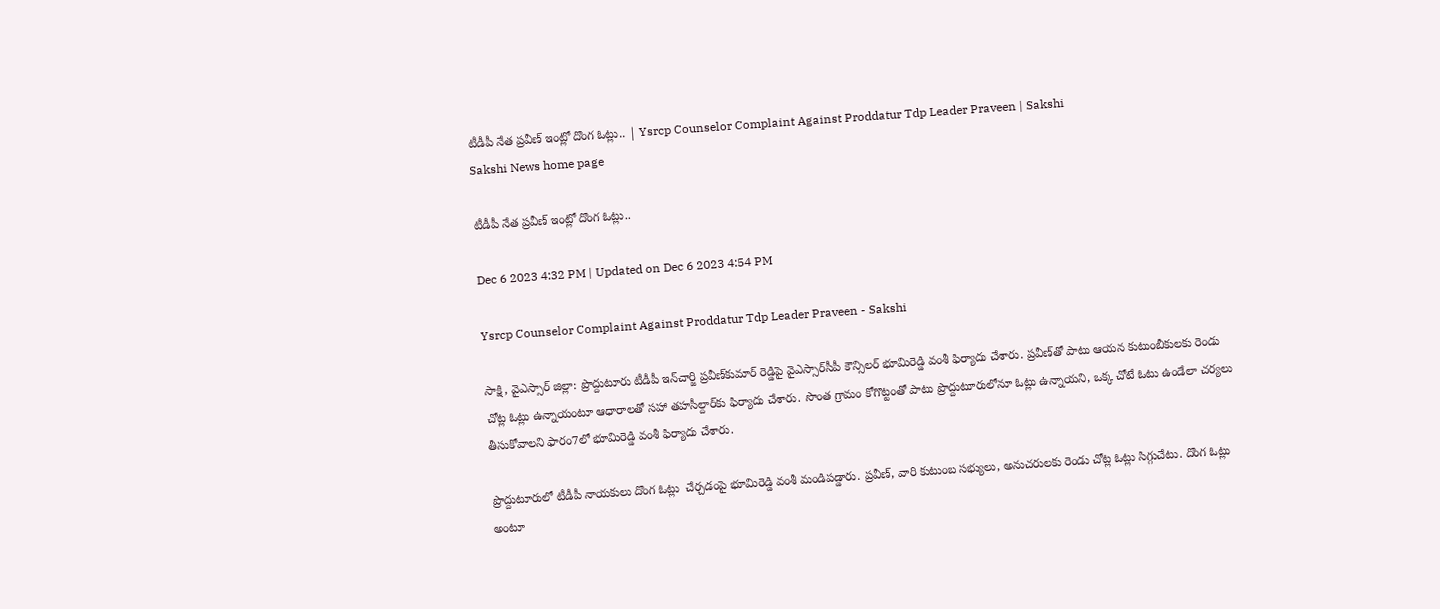టీడీపీ నేత ప్రవీణ్‌ ఇంట్లో దొంగ ఓట్లు.. | Ysrcp Counselor Complaint Against Proddatur Tdp Leader Praveen | Sakshi
Sakshi News home page

టీడీపీ నేత ప్రవీణ్‌ ఇంట్లో దొంగ ఓట్లు..

Dec 6 2023 4:32 PM | Updated on Dec 6 2023 4:54 PM

Ysrcp Counselor Complaint Against Proddatur Tdp Leader Praveen - Sakshi

సాక్షి, వైఎస్సార్‌ జిల్లా: ప్రొద్దుటూరు టీడీపీ ఇన్‌చార్జి ప్రవీణ్‌కుమార్ రెడ్డిపై వైఎస్సార్‌సీపీ కౌన్సిలర్ భూమిరెడ్డి వంశీ ఫిర్యాదు చేశారు. ప్రవీణ్‌తో పాటు ఆయన కుటుంబీకులకు రెండు చోట్ల ఓట్లు ఉన్నాయంటూ ఆధారాలతో సహా తహసీల్దార్‌కు ఫిర్యాదు చేశారు. సొంత గ్రామం కోగొట్టంతో పాటు ప్రొద్దుటూరులోనూ ఓట్లు ఉన్నాయని, ఒక్క చోటే ఓటు ఉండేలా చర్యలు తీసుకోవాలని ఫారం7లో భూమిరెడ్డి వంశీ ఫిర్యాదు చేశారు.

ప్రొద్దుటూరులో టీడీపీ నాయకులు దొంగ ఓట్లు  చేర్చడంపై భూమిరెడ్డి వంశీ మండిపడ్డారు. ప్రవీణ్, వారి కుటుంబ సభ్యులు, అనుచరులకు రెండు చోట్ల ఓట్లు సిగ్గుచేటు. దొంగ ఓట్లు అంటూ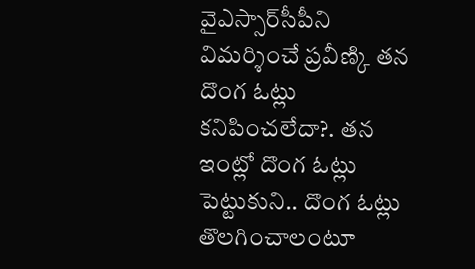వైఎస్సార్‌సీపీని విమర్శించే ప్రవీణ్కి తన దొంగ ఓట్లు కనిపించలేదా?. తన ఇంట్లో దొంగ ఓట్లు పెట్టుకుని.. దొంగ ఓట్లు తొలగించాలంటూ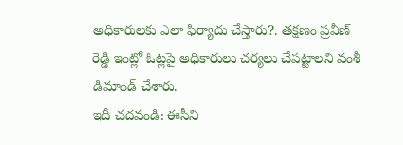అధికారులకు ఎలా ఫిర్యాదు చేస్తారు?. తక్షణం ప్రవీణ్ రెడ్డి ఇంట్లో ఓట్లపై అధికారులు చర్యలు చేపట్టాలని వంశీ డిమాండ్‌ చేశారు.
ఇదీ చదవండి: ఈసీని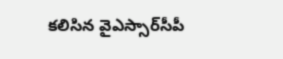కలిసిన వైఎస్సార్‌సీపీ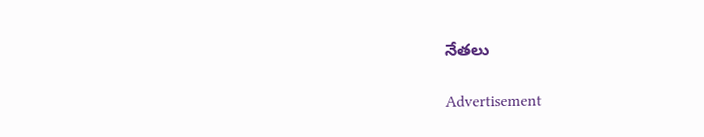నేతలు

Advertisement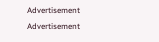Advertisement
Advertisement